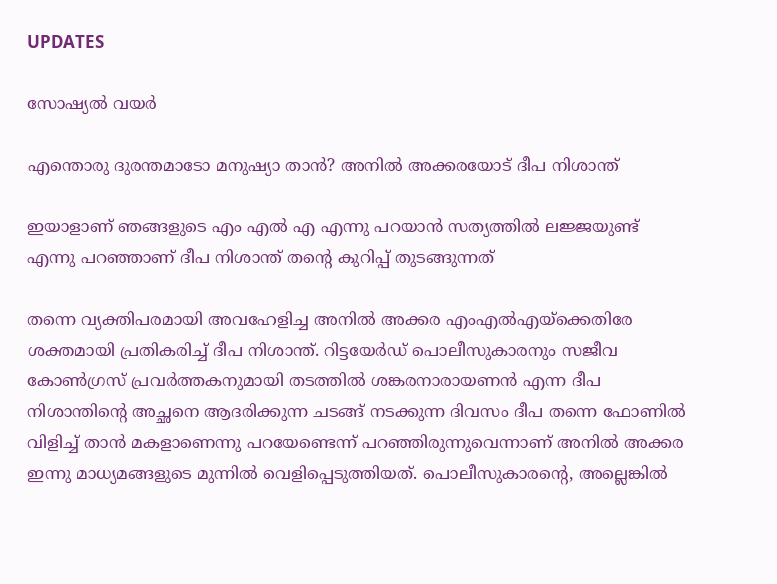UPDATES

സോഷ്യൽ വയർ

എന്തൊരു ദുരന്തമാടോ മനുഷ്യാ താന്‍? അനില്‍ അക്കരയോട് ദീപ നിശാന്ത്

ഇയാളാണ് ഞങ്ങളുടെ എം എല്‍ എ എന്നു പറയാന്‍ സത്യത്തില്‍ ലജ്ജയുണ്ട് എന്നു പറഞ്ഞാണ് ദീപ നിശാന്ത് തന്റെ കുറിപ്പ് തുടങ്ങുന്നത്

തന്നെ വ്യക്തിപരമായി അവഹേളിച്ച അനില്‍ അക്കര എംഎല്‍എയ്‌ക്കെതിരേ ശക്തമായി പ്രതികരിച്ച് ദീപ നിശാന്ത്. റിട്ടയേര്‍ഡ് പൊലീസുകാരനും സജീവ കോണ്‍ഗ്രസ് പ്രവര്‍ത്തകനുമായി തടത്തില്‍ ശങ്കരനാരായണന്‍ എന്ന ദീപ നിശാന്തിന്റെ അച്ഛനെ ആദരിക്കുന്ന ചടങ്ങ് നടക്കുന്ന ദിവസം ദീപ തന്നെ ഫോണില്‍ വിളിച്ച് താന്‍ മകളാണെന്നു പറയേണ്ടെന്ന് പറഞ്ഞിരുന്നുവെന്നാണ് അനില്‍ അക്കര ഇന്നു മാധ്യമങ്ങളുടെ മുന്നില്‍ വെളിപ്പെടുത്തിയത്. പൊലീസുകാരന്റെ, അല്ലെങ്കില്‍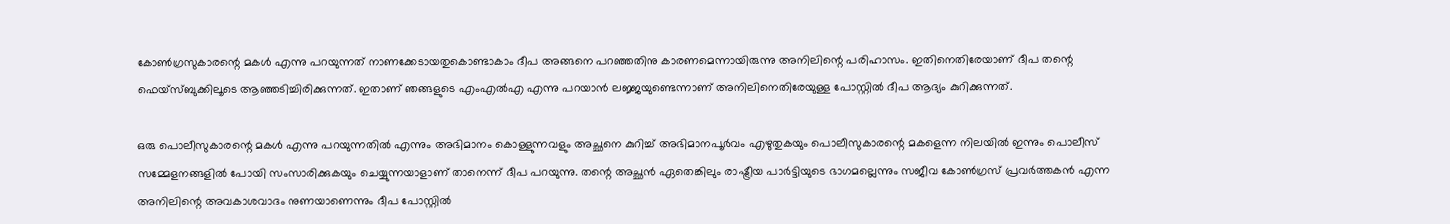കോണ്‍ഗ്രസുകാരന്റെ മകള്‍ എന്നു പറയുന്നത് നാണക്കേടായതുകൊണ്ടാകാം ദീപ അങ്ങനെ പറഞ്ഞതിനു കാരണമെന്നായിരുന്നു അനിലിന്റെ പരിഹാസം. ഇതിനെതിരേയാണ് ദീപ തന്റെ ഫെയ്‌സ്ബുക്കിലൂടെ ആഞ്ഞടിച്ചിരിക്കുന്നത്. ഇതാണ് ഞങ്ങളുടെ എംഎല്‍എ എന്നു പറയാന്‍ ലജ്ജയുണ്ടെന്നാണ് അനിലിനെതിരേയുള്ള പോസ്റ്റില്‍ ദീപ ആദ്യം കുറിക്കുന്നത്.

ഒരു പൊലീസുകാരന്റെ മകള്‍ എന്നു പറയുന്നതില്‍ എന്നും അഭിമാനം കൊള്ളുന്നവളും അച്ഛനെ കുറിച്ച് അഭിമാനപൂര്‍വം എഴുതുകയും പൊലീസുകാരന്റെ മകളെന്ന നിലയില്‍ ഇന്നും പൊലീസ് സമ്മേളനങ്ങളില്‍ പോയി സംസാരിക്കുകയും ചെയ്യുന്നയാളാണ് താനെന്ന് ദീപ പറയുന്നു. തന്റെ അച്ഛന്‍ ഏതെങ്കിലും രാഷ്ട്രീയ പാര്‍ട്ടിയുടെ ഭാഗമല്ലെന്നും സജീവ കോണ്‍ഗ്രസ് പ്രവര്‍ത്തകന്‍ എന്ന അനിലിന്റെ അവകാശവാദം നുണയാണെന്നും ദീപ പോസ്റ്റില്‍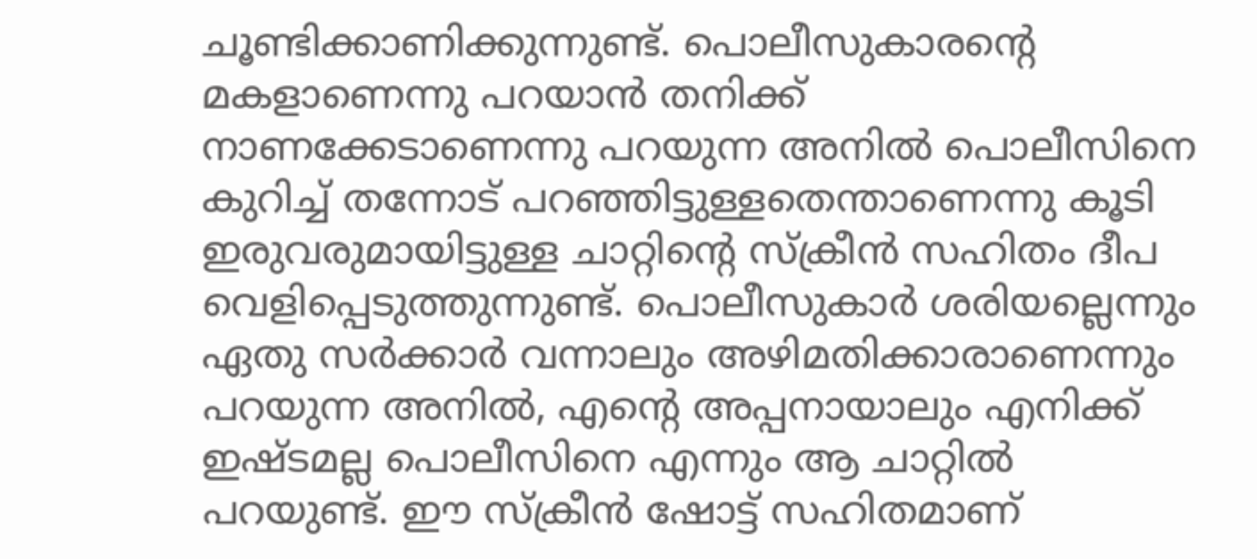ചൂണ്ടിക്കാണിക്കുന്നുണ്ട്. പൊലീസുകാരന്റെ മകളാണെന്നു പറയാന്‍ തനിക്ക് നാണക്കേടാണെന്നു പറയുന്ന അനില്‍ പൊലീസിനെ കുറിച്ച് തന്നോട് പറഞ്ഞിട്ടുള്ളതെന്താണെന്നു കൂടി ഇരുവരുമായിട്ടുള്ള ചാറ്റിന്റെ സ്‌ക്രീന്‍ സഹിതം ദീപ വെളിപ്പെടുത്തുന്നുണ്ട്. പൊലീസുകാര്‍ ശരിയല്ലെന്നും ഏതു സര്‍ക്കാര്‍ വന്നാലും അഴിമതിക്കാരാണെന്നും പറയുന്ന അനില്‍, എന്റെ അപ്പനായാലും എനിക്ക് ഇഷ്ടമല്ല പൊലീസിനെ എന്നും ആ ചാറ്റില്‍ പറയുണ്ട്. ഈ സ്‌ക്രീന്‍ ഷോട്ട് സഹിതമാണ്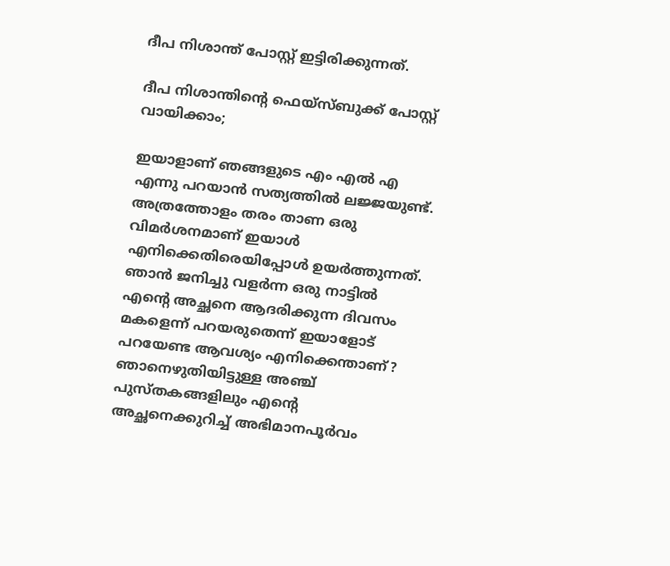ദീപ നിശാന്ത് പോസ്റ്റ് ഇട്ടിരിക്കുന്നത്.

ദീപ നിശാന്തിന്റെ ഫെയ്‌സ്ബുക്ക് പോസ്റ്റ് വായിക്കാം;

ഇയാളാണ് ഞങ്ങളുടെ എം എല്‍ എ എന്നു പറയാന്‍ സത്യത്തില്‍ ലജ്ജയുണ്ട്. അത്രത്തോളം തരം താണ ഒരു വിമര്‍ശനമാണ് ഇയാള്‍ എനിക്കെതിരെയിപ്പോള്‍ ഉയര്‍ത്തുന്നത്. ഞാന്‍ ജനിച്ചു വളര്‍ന്ന ഒരു നാട്ടില്‍ എന്റെ അച്ഛനെ ആദരിക്കുന്ന ദിവസം മകളെന്ന് പറയരുതെന്ന് ഇയാളോട് പറയേണ്ട ആവശ്യം എനിക്കെന്താണ്? ഞാനെഴുതിയിട്ടുള്ള അഞ്ച് പുസ്തകങ്ങളിലും എന്റെ അച്ഛനെക്കുറിച്ച് അഭിമാനപൂര്‍വം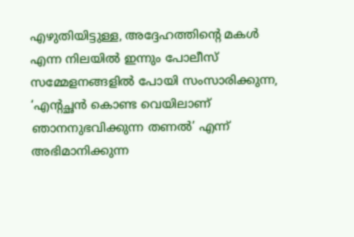എഴുതിയിട്ടുള്ള, അദ്ദേഹത്തിന്റെ മകള്‍ എന്ന നിലയില്‍ ഇന്നും പോലീസ് സമ്മേളനങ്ങളില്‍ പോയി സംസാരിക്കുന്ന, ‘എന്റച്ഛന്‍ കൊണ്ട വെയിലാണ് ഞാനനുഭവിക്കുന്ന തണല്‍’ എന്ന് അഭിമാനിക്കുന്ന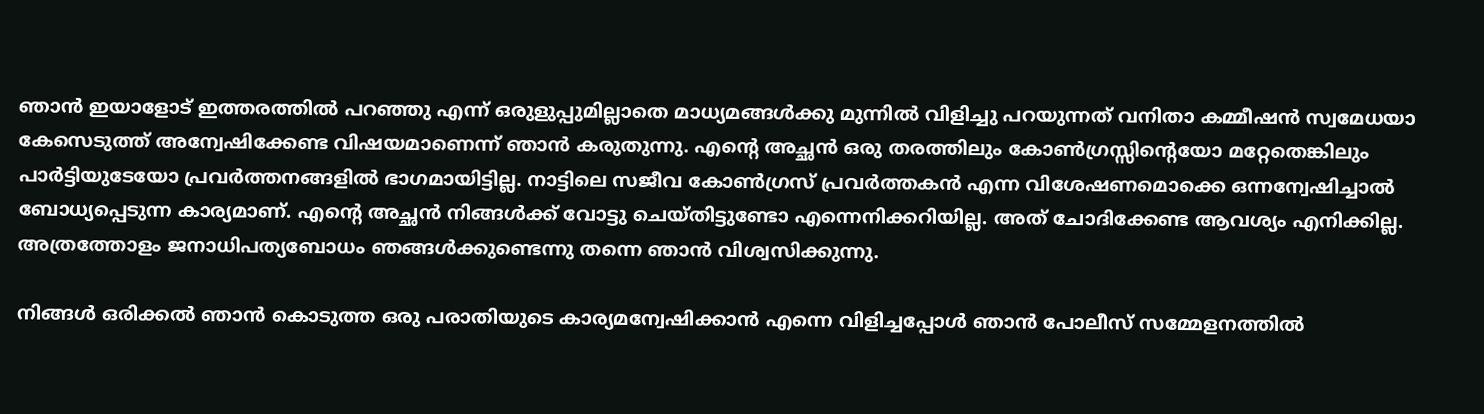ഞാന്‍ ഇയാളോട് ഇത്തരത്തില്‍ പറഞ്ഞു എന്ന് ഒരുളുപ്പുമില്ലാതെ മാധ്യമങ്ങള്‍ക്കു മുന്നില്‍ വിളിച്ചു പറയുന്നത് വനിതാ കമ്മീഷന്‍ സ്വമേധയാ കേസെടുത്ത് അന്വേഷിക്കേണ്ട വിഷയമാണെന്ന് ഞാന്‍ കരുതുന്നു. എന്റെ അച്ഛന്‍ ഒരു തരത്തിലും കോണ്‍ഗ്രസ്സിന്റെയോ മറ്റേതെങ്കിലും പാര്‍ട്ടിയുടേയോ പ്രവര്‍ത്തനങ്ങളില്‍ ഭാഗമായിട്ടില്ല. നാട്ടിലെ സജീവ കോണ്‍ഗ്രസ് പ്രവര്‍ത്തകന്‍ എന്ന വിശേഷണമൊക്കെ ഒന്നന്വേഷിച്ചാല്‍ ബോധ്യപ്പെടുന്ന കാര്യമാണ്. എന്റെ അച്ഛന്‍ നിങ്ങള്‍ക്ക് വോട്ടു ചെയ്തിട്ടുണ്ടോ എന്നെനിക്കറിയില്ല. അത് ചോദിക്കേണ്ട ആവശ്യം എനിക്കില്ല. അത്രത്തോളം ജനാധിപത്യബോധം ഞങ്ങള്‍ക്കുണ്ടെന്നു തന്നെ ഞാന്‍ വിശ്വസിക്കുന്നു.

നിങ്ങള്‍ ഒരിക്കല്‍ ഞാന്‍ കൊടുത്ത ഒരു പരാതിയുടെ കാര്യമന്വേഷിക്കാന്‍ എന്നെ വിളിച്ചപ്പോള്‍ ഞാന്‍ പോലീസ് സമ്മേളനത്തില്‍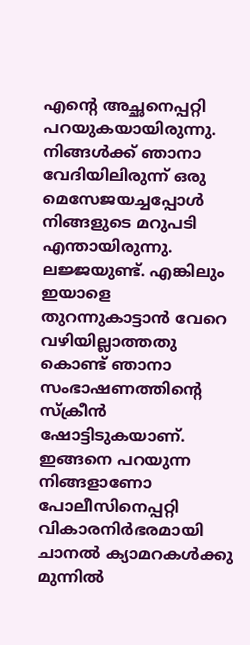എന്റെ അച്ഛനെപ്പറ്റി പറയുകയായിരുന്നു. നിങ്ങള്‍ക്ക് ഞാനാ വേദിയിലിരുന്ന് ഒരു മെസേജയച്ചപ്പോള്‍ നിങ്ങളുടെ മറുപടി എന്തായിരുന്നു. ലജ്ജയുണ്ട്. എങ്കിലും ഇയാളെ തുറന്നുകാട്ടാന്‍ വേറെ വഴിയില്ലാത്തതു കൊണ്ട് ഞാനാ സംഭാഷണത്തിന്റെ സ്‌ക്രീന്‍ ഷോട്ടിടുകയാണ്. ഇങ്ങനെ പറയുന്ന നിങ്ങളാണോ പോലീസിനെപ്പറ്റി വികാരനിര്‍ഭരമായി ചാനല്‍ ക്യാമറകള്‍ക്കു മുന്നില്‍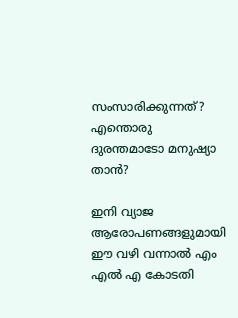സംസാരിക്കുന്നത്? എന്തൊരു ദുരന്തമാടോ മനുഷ്യാ താന്‍?

ഇനി വ്യാജ ആരോപണങ്ങളുമായി ഈ വഴി വന്നാല്‍ എം എല്‍ എ കോടതി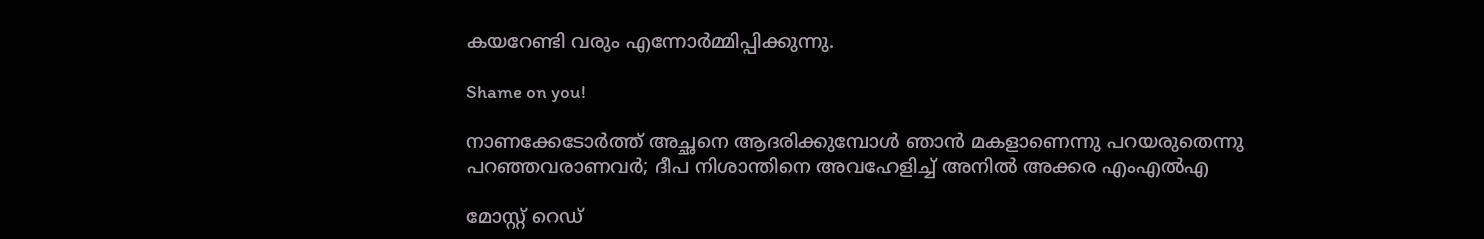കയറേണ്ടി വരും എന്നോര്‍മ്മിപ്പിക്കുന്നു.

Shame on you!

നാണക്കേടോര്‍ത്ത്‌ അച്ഛനെ ആദരിക്കുമ്പോള്‍ ഞാന്‍ മകളാണെന്നു പറയരുതെന്നു പറഞ്ഞവരാണവര്‍; ദീപ നിശാന്തിനെ അവഹേളിച്ച് അനില്‍ അക്കര എംഎല്‍എ

മോസ്റ്റ് റെഡ്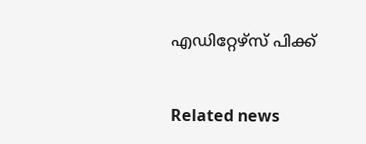എഡിറ്റേഴ്സ് പിക്ക്


Related news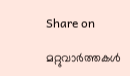Share on

മറ്റുവാര്‍ത്തകള്‍